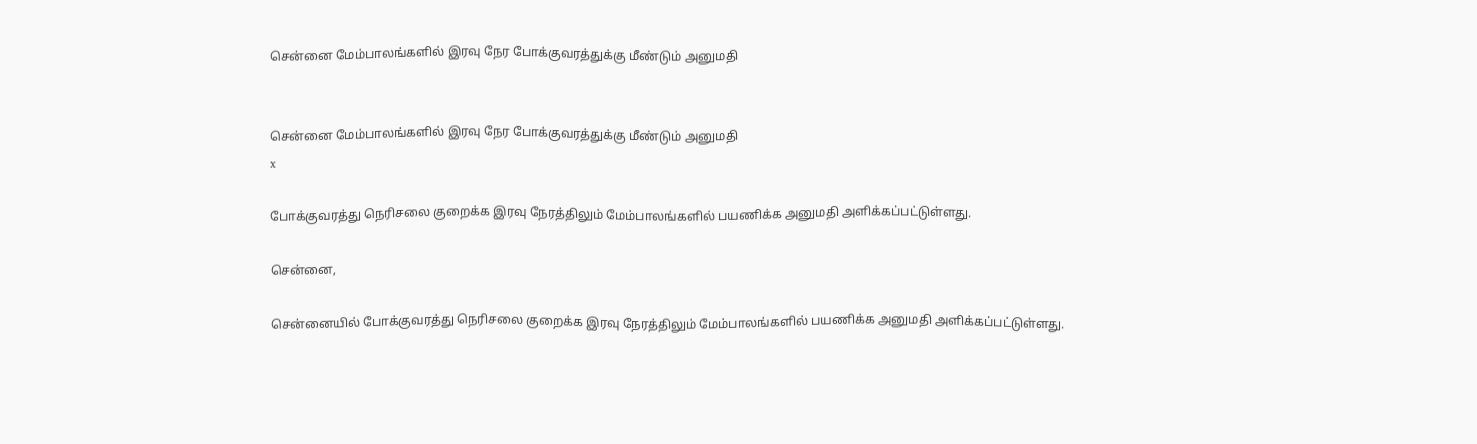சென்னை மேம்பாலங்களில் இரவு நேர போக்குவரத்துக்கு மீண்டும் அனுமதி


சென்னை மேம்பாலங்களில் இரவு நேர போக்குவரத்துக்கு மீண்டும் அனுமதி
x

போக்குவரத்து நெரிசலை குறைக்க இரவு நேரத்திலும் மேம்பாலங்களில் பயணிக்க அனுமதி அளிக்கப்பட்டுள்ளது.

சென்னை,

சென்னையில் போக்குவரத்து நெரிசலை குறைக்க இரவு நேரத்திலும் மேம்பாலங்களில் பயணிக்க அனுமதி அளிக்கப்பட்டுள்ளது.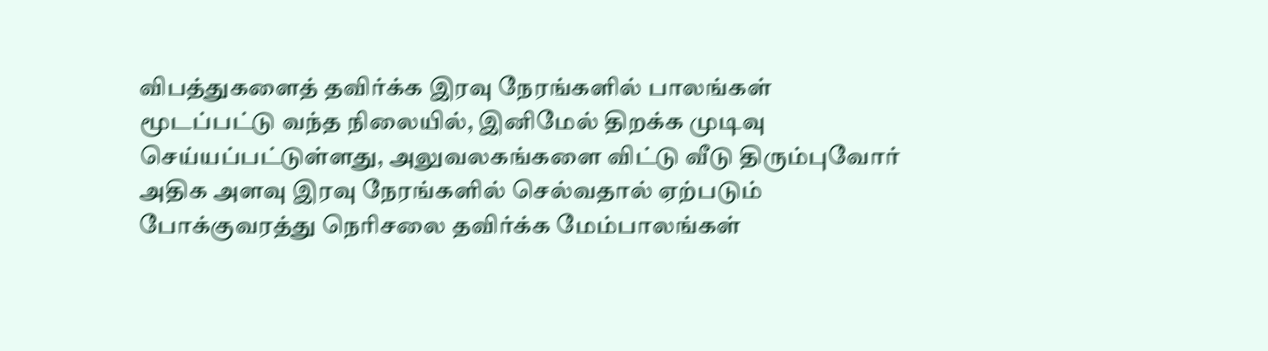விபத்துகளைத் தவிர்க்க இரவு நேரங்களில் பாலங்கள் மூடப்பட்டு வந்த நிலையில், இனிமேல் திறக்க முடிவு செய்யப்பட்டுள்ளது, அலுவலகங்களை விட்டு வீடு திரும்புவோர் அதிக அளவு இரவு நேரங்களில் செல்வதால் ஏற்படும் போக்குவரத்து நெரிசலை தவிர்க்க மேம்பாலங்கள்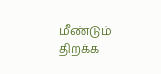மீண்டும் திறக்க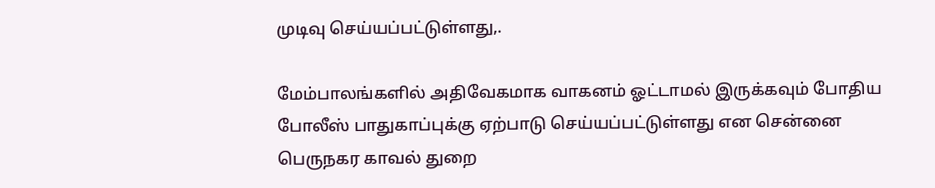முடிவு செய்யப்பட்டுள்ளது,.

மேம்பாலங்களில் அதிவேகமாக வாகனம் ஓட்டாமல் இருக்கவும் போதிய போலீஸ் பாதுகாப்புக்கு ஏற்பாடு செய்யப்பட்டுள்ளது என சென்னை பெருநகர காவல் துறை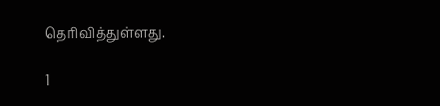தெரிவித்துள்ளது.

1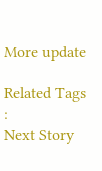More update

Related Tags :
Next Story